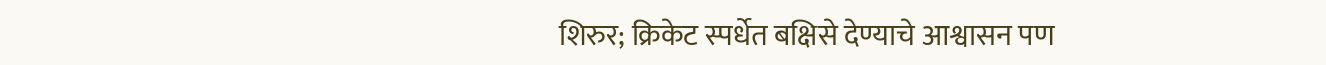शिरुर; क्रिकेट स्पर्धेत बक्षिसे देण्याचे आश्वासन पण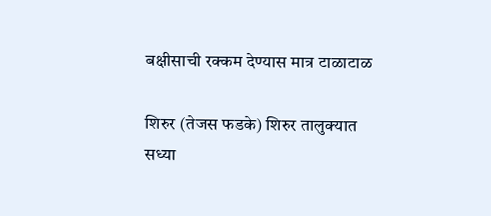बक्षीसाची रक्कम देण्यास मात्र टाळाटाळ

शिरुर (तेजस फडके) शिरुर तालुक्यात सध्या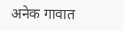अनेक गावात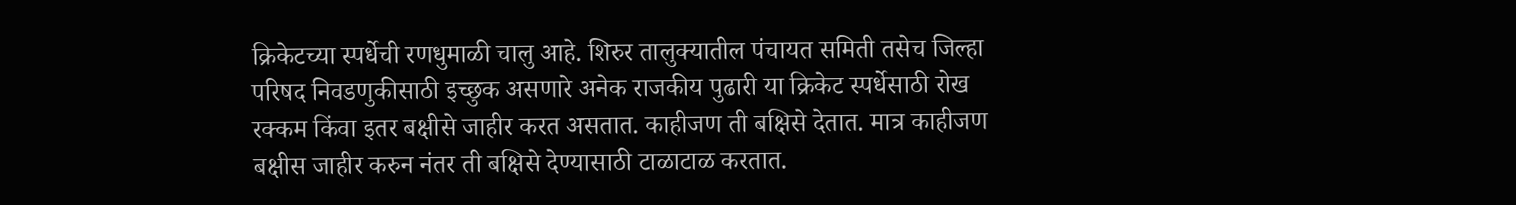क्रिकेटच्या स्पर्धेची रणधुमाळी चालु आहे. शिरुर तालुक्यातील पंचायत समिती तसेच जिल्हा परिषद निवडणुकीसाठी इच्छुक असणारे अनेक राजकीय पुढारी या क्रिकेट स्पर्धेसाठी रोख रक्कम किंवा इतर बक्षीसे जाहीर करत असतात. काहीजण ती बक्षिसे देतात. मात्र काहीजण बक्षीस जाहीर करुन नंतर ती बक्षिसे देण्यासाठी टाळाटाळ करतात.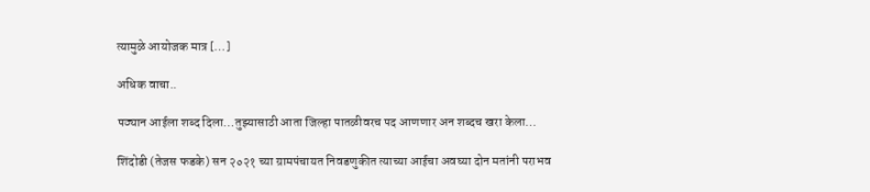त्यामुळे आयोजक मात्र […]

अधिक वाचा..

पठ्यान आईला शब्द दिला…तुझ्यासाठी आता जिल्हा पातळीवरच पद आणणार अन शब्दच खरा केला…

शिंदोडी (तेजस फडके) सन २०२१ च्या ग्रामपंचायत निवडणुकीत त्याच्या आईचा अवघ्या दोन मतांनी पराभव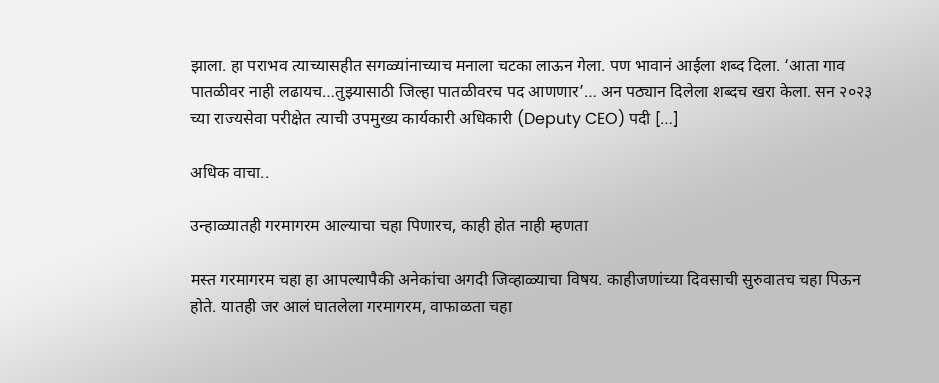झाला. हा पराभव त्याच्यासहीत सगळ्यांनाच्याच मनाला चटका लाऊन गेला. पण भावानं आईला शब्द दिला. ‘आता गाव पातळीवर नाही लढायच…तुझ्यासाठी जिल्हा पातळीवरच पद आणणार’… अन पठ्यान दिलेला शब्दच खरा केला. सन २०२३ च्या राज्यसेवा परीक्षेत त्याची उपमुख्य कार्यकारी अधिकारी (Deputy CEO) पदी […]

अधिक वाचा..

उन्हाळ्यातही गरमागरम आल्याचा चहा पिणारच, काही होत नाही म्हणता

मस्त गरमागरम चहा हा आपल्यापैकी अनेकांचा अगदी जिव्हाळ्याचा विषय. काहीजणांच्या दिवसाची सुरुवातच चहा पिऊन होते. यातही जर आलं घातलेला गरमागरम, वाफाळता चहा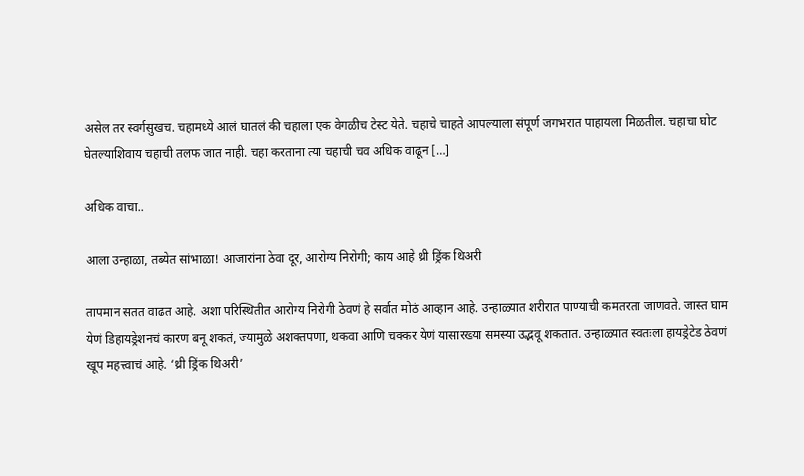असेल तर स्वर्गसुखच. चहामध्ये आलं घातलं की चहाला एक वेगळीच टेस्ट येते. चहाचे चाहते आपल्याला संपूर्ण जगभरात पाहायला मिळतील. चहाचा घोट घेतल्याशिवाय चहाची तलफ जात नाही. चहा करताना त्या चहाची चव अधिक वाढून […]

अधिक वाचा..

आला उन्हाळा, तब्येत सांभाळा! आजारांना ठेवा दूर, आरोग्य निरोगी; काय आहे थ्री ड्रिंक थिअरी

तापमान सतत वाढत आहे. अशा परिस्थितीत आरोग्य निरोगी ठेवणं हे सर्वात मोठं आव्हान आहे. उन्हाळ्यात शरीरात पाण्याची कमतरता जाणवते. जास्त घाम येणं डिहायड्रेशनचं कारण बनू शकतं, ज्यामुळे अशक्तपणा, थकवा आणि चक्कर येणं यासारख्या समस्या उद्भवू शकतात. उन्हाळ्यात स्वतःला हायड्रेटेड ठेवणं खूप महत्त्वाचं आहे. ‘थ्री ड्रिंक थिअरी’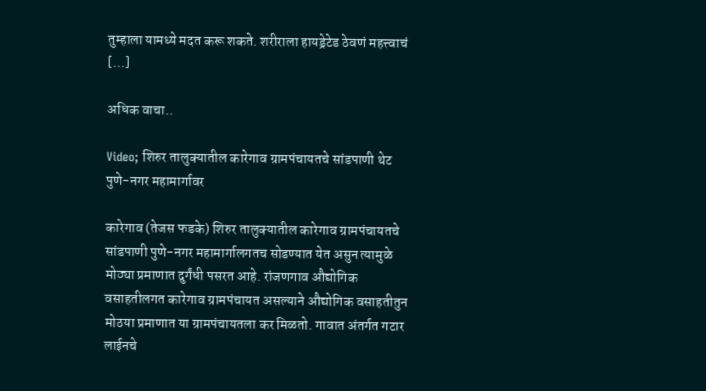तुम्हाला यामध्ये मदत करू शकते. शरीराला हायड्रेटेड ठेवणं महत्त्वाचं […]

अधिक वाचा..

Video; शिरुर तालुक्यातील कारेगाव ग्रामपंचायतचे सांडपाणी थेट पुणे-नगर महामार्गावर

कारेगाव (तेजस फडके) शिरुर तालुक्यातील कारेगाव ग्रामपंचायतचे सांडपाणी पुणे-नगर महामार्गालगतच सोडण्यात येत असुन त्यामुळे मोठ्या प्रमाणात दुर्गंधी पसरत आहे. रांजणगाव औद्योगिक वसाहतीलगत कारेगाव ग्रामपंचायत असल्याने औद्योगिक वसाहतीतुन मोठया प्रमाणात या ग्रामपंचायतला कर मिळतो. गावात अंतर्गत गटार लाईनचे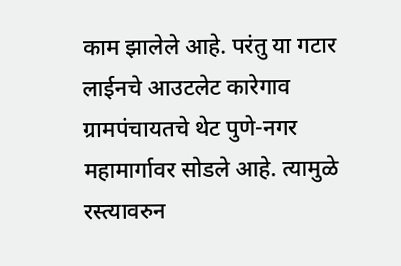काम झालेले आहे. परंतु या गटार लाईनचे आउटलेट कारेगाव ग्रामपंचायतचे थेट पुणे-नगर महामार्गावर सोडले आहे. त्यामुळे रस्त्यावरुन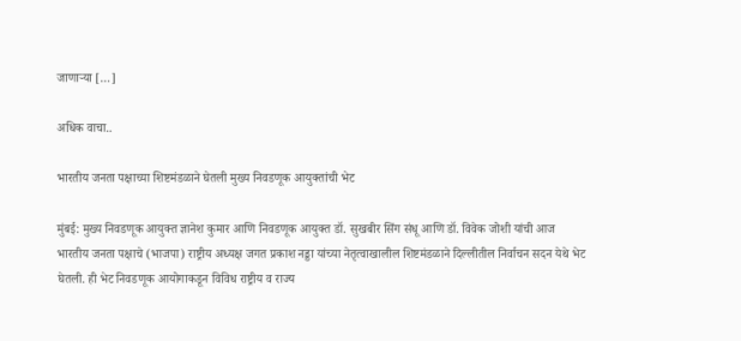जाणाऱ्या […]

अधिक वाचा..

भारतीय जनता पक्षाच्या शिष्टमंडळाने घेतली मुख्य निवडणूक आयुक्तांची भेट

मुंबई: मुख्य निवडणूक आयुक्त ज्ञानेश कुमार आणि निवडणूक आयुक्त डॉ. सुखबीर सिंग संधू आणि डॉ. विवेक जोशी यांची आज भारतीय जनता पक्षाचे (भाजपा) राष्ट्रीय अध्यक्ष जगत प्रकाश नड्डा यांच्या नेतृत्वाखालील शिष्टमंडळाने दिल्लीतील निर्वाचन सदन येथे भेट घेतली. ही भेट निवडणूक आयोगाकडून विविध राष्ट्रीय व राज्य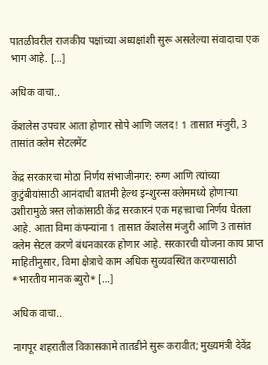पातळीवरील राजकीय पक्षांच्या अध्यक्षांशी सुरू असलेल्या संवादाचा एक भाग आहे. […]

अधिक वाचा..

कॅशलेस उपचार आता होणार सोपे आणि जलद! 1 तासात मंजुरी, 3 तासांत क्लेम सेटलमेंट

केंद्र सरकारचा मोठा निर्णय संभाजीनगर: रुग्ण आणि त्यांच्या कुटुंबीयांसाठी आनंदाची बातमी हेल्थ इन्शुरन्स क्लेममध्ये होणाऱ्या उशीरामुळे त्रस्त लोकांसाठी केंद्र सरकारनं एक महत्त्वाचा निर्णय घेतला आहे. आता विमा कंपन्यांना 1 तासात कॅशलेस मंजुरी आणि 3 तासांत क्लेम सेटल करणे बंधनकारक होणार आहे. सरकारची योजना काय प्राप्त माहितीनुसार, विमा क्षेत्राचे काम अधिक सुव्यवस्थित करण्यासाठी *भारतीय मानक ब्युरो* […]

अधिक वाचा..

नागपूर शहरातील विकासकामे तातडीने सुरू करावीत; मुख्यमंत्री देवेंद्र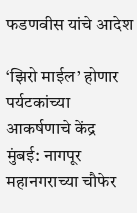फडणवीस यांचे आदेश

‘झिरो माईल’ होणार पर्यटकांच्या आकर्षणाचे केंद्र  मुंबई: नागपूर महानगराच्या चौफेर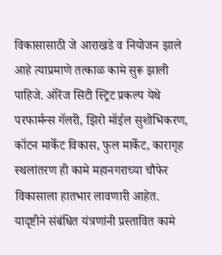विकासासाठी जे आराखडे व नियोजन झाले आहे त्याप्रमाणे तत्काळ कामे सुरू झाली पाहिजे. ऑरेंज सिटी स्ट्रिट प्रकल्प येथे परफार्मन्स गॅलरी, झिरो मॉईल सुशोभिकरण, कॉटन मार्केट विकास, फुल मार्केट, कारागृह स्थलांतरण ही कामे महानगराच्या चौफेर विकासाला हातभार लावणारी आहेत. यादृष्टीने संबंधित यंत्रणांनी प्रस्तावित कामे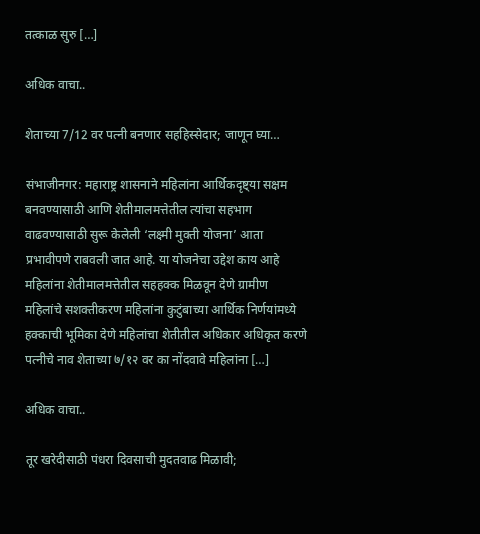तत्काळ सुरु […]

अधिक वाचा..

शेताच्या 7/12 वर पत्नी बनणार सहहिस्सेदार; जाणून घ्या…

संभाजीनगर: महाराष्ट्र शासनाने महिलांना आर्थिकदृष्ट्या सक्षम बनवण्यासाठी आणि शेतीमालमत्तेतील त्यांचा सहभाग वाढवण्यासाठी सुरू केलेली ‘लक्ष्मी मुक्ती योजना’ आता प्रभावीपणे राबवली जात आहे. या योजनेचा उद्देश काय आहे महिलांना शेतीमालमत्तेतील सहहक्क मिळवून देणे ग्रामीण महिलांचे सशक्तीकरण महिलांना कुटुंबाच्या आर्थिक निर्णयांमध्ये हक्काची भूमिका देणे महिलांचा शेतीतील अधिकार अधिकृत करणे पत्नीचे नाव शेताच्या ७/१२ वर का नोंदवावे महिलांना […]

अधिक वाचा..

तूर खरेदीसाठी पंधरा दिवसाची मुदतवाढ मिळावी;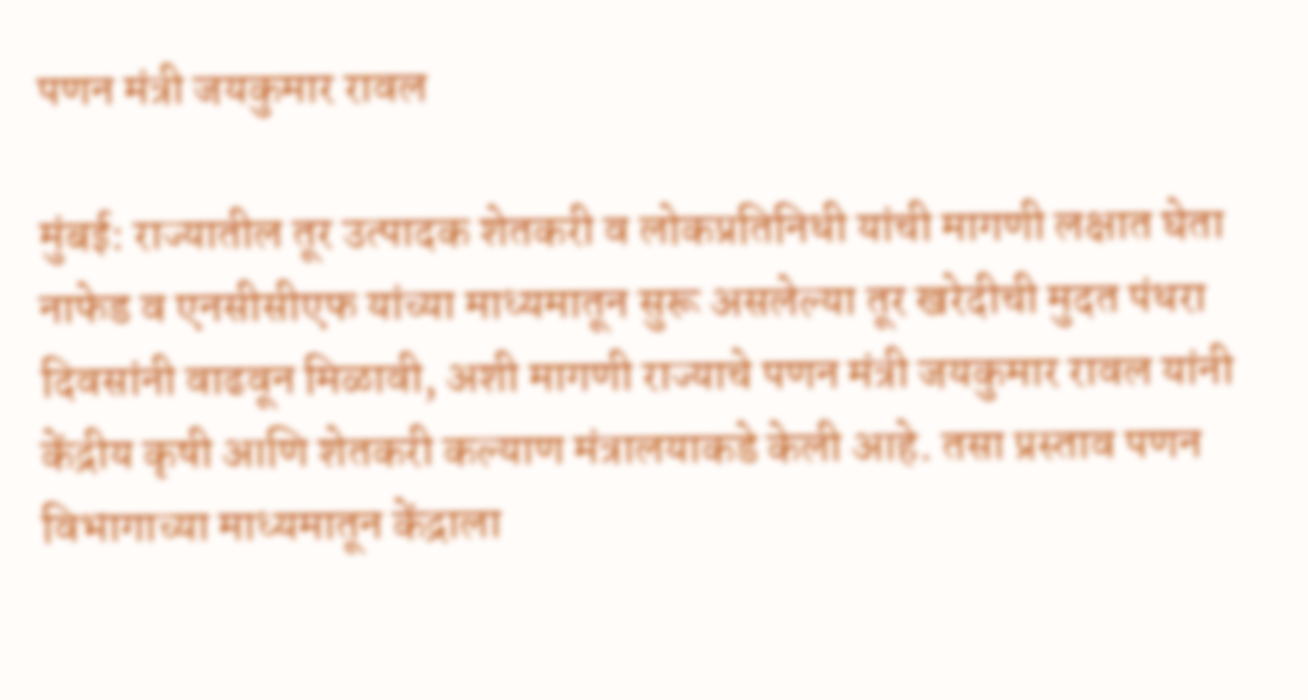पणन मंत्री जयकुमार रावल

मुंबई: राज्यातील तूर उत्पादक शेतकरी व लोकप्रतिनिधी यांची मागणी लक्षात घेता नाफेड व एनसीसीएफ यांच्या माध्यमातून सुरू असलेल्या तूर खरेदीची मुदत पंधरा दिवसांनी वाढवून मिळावी, अशी मागणी राज्याचे पणन मंत्री जयकुमार रावल यांनी केंद्रीय कृषी आणि शेतकरी कल्याण मंत्रालयाकडे केली आहे. तसा प्रस्ताव पणन विभागाच्या माध्यमातून केंद्राला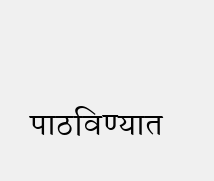पाठविण्यात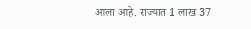आला आहे. राज्यात 1 लाख 37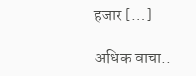हजार […]

अधिक वाचा..